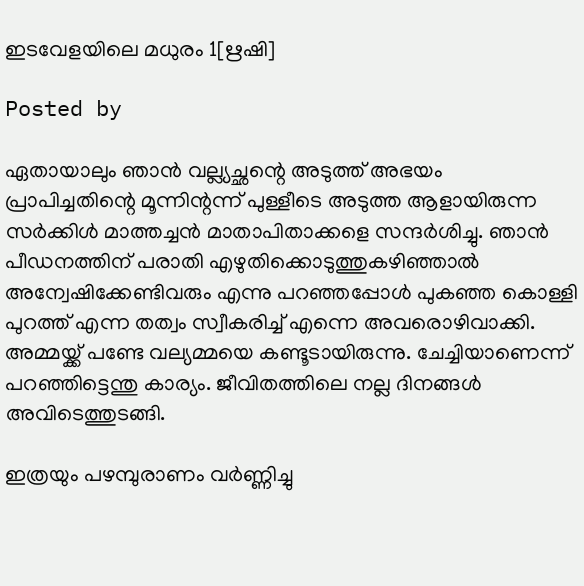ഇടവേളയിലെ മധുരം 1[ഋഷി]

Posted by

ഏതായാലും ഞാൻ വല്ല്യച്ഛന്റെ അടുത്ത് അഭയം പ്രാപിച്ചതിന്റെ മൂന്നിന്റന്ന് പുള്ളീടെ അടുത്ത ആളായിരുന്ന സർക്കിൾ മാത്തച്ചൻ മാതാപിതാക്കളെ സന്ദർശിച്ചു. ഞാൻ പീഡനത്തിന് പരാതി എഴുതിക്കൊടുത്തുകഴിഞ്ഞാൽ അന്വേഷിക്കേണ്ടിവരും എന്നു പറഞ്ഞപ്പോൾ പുകഞ്ഞ കൊള്ളി പുറത്ത് എന്ന തത്വം സ്വീകരിച്ച് എന്നെ അവരൊഴിവാക്കി. അമ്മയ്ക്ക് പണ്ടേ വല്യമ്മയെ കണ്ടൂടായിരുന്നു. ചേച്ചിയാണെന്ന് പറഞ്ഞിട്ടെന്തു കാര്യം. ജീവിതത്തിലെ നല്ല ദിനങ്ങൾ അവിടെത്തുടങ്ങി.

ഇത്രയും പഴമ്പുരാണം വർണ്ണിച്ചു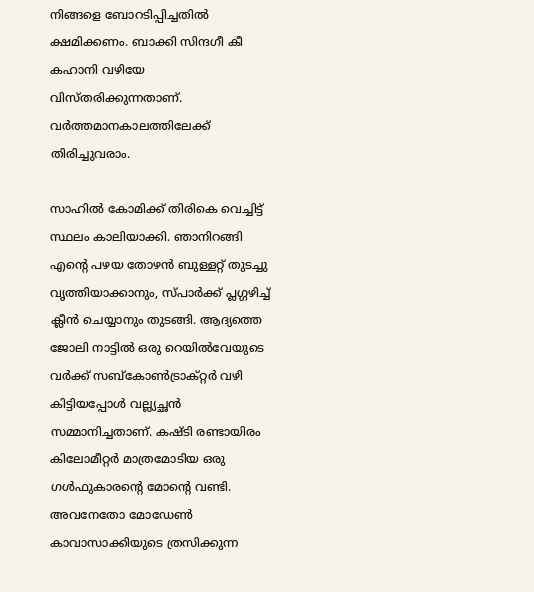നിങ്ങളെ ബോറടിപ്പിച്ചതിൽ ക്ഷമിക്കണം. ബാക്കി സിന്ദഗീ കീ കഹാനി വഴിയേ വിസ്തരിക്കുന്നതാണ്. വർത്തമാനകാലത്തിലേക്ക് തിരിച്ചുവരാം.

സാഹിൽ കോമിക്ക് തിരികെ വെച്ചിട്ട് സ്ഥലം കാലിയാക്കി. ഞാനിറങ്ങി എന്റെ പഴയ തോഴൻ ബുള്ളറ്റ് തുടച്ചു വൃത്തിയാക്കാനും, സ്പാർക്ക് പ്ലഗ്ഗഴിച്ച് ക്ലീൻ ചെയ്യാനും തുടങ്ങി. ആദ്യത്തെ ജോലി നാട്ടിൽ ഒരു റെയിൽവേയുടെ വർക്ക് സബ്കോൺട്രാക്റ്റർ വഴി കിട്ടിയപ്പോൾ വല്ല്യച്ഛൻ സമ്മാനിച്ചതാണ്. കഷ്ടി രണ്ടായിരം കിലോമീറ്റർ മാത്രമോടിയ ഒരു ഗൾഫുകാരന്റെ മോന്റെ വണ്ടി. അവനേതോ മോഡേൺ കാവാസാക്കിയുടെ ത്രസിക്കുന്ന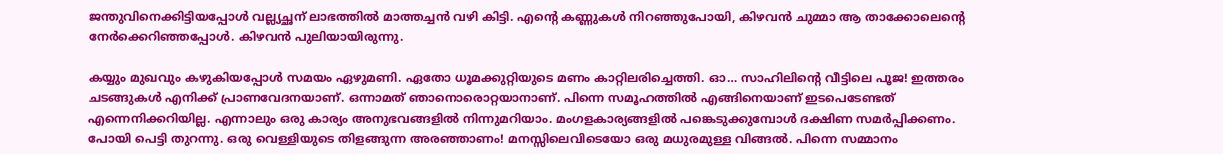ജന്തുവിനെക്കിട്ടിയപ്പോൾ വല്ല്യച്ഛന് ലാഭത്തിൽ മാത്തച്ചൻ വഴി കിട്ടി. എന്റെ കണ്ണുകൾ നിറഞ്ഞുപോയി, കിഴവൻ ചുമ്മാ ആ താക്കോലെന്റെ നേർക്കെറിഞ്ഞപ്പോൾ. കിഴവൻ പുലിയായിരുന്നു.

കയ്യും മുഖവും കഴുകിയപ്പോൾ സമയം ഏഴുമണി. ഏതോ ധൂമക്കുറ്റിയുടെ മണം കാറ്റിലരിച്ചെത്തി. ഓ… സാഹിലിന്റെ വീട്ടിലെ പൂജ! ഇത്തരം ചടങ്ങുകൾ എനിക്ക് പ്രാണവേദനയാണ്. ഒന്നാമത് ഞാനൊരൊറ്റയാനാണ്. പിന്നെ സമൂഹത്തിൽ എങ്ങിനെയാണ് ഇടപെടേണ്ടത് എന്നെനിക്കറിയില്ല. എന്നാലും ഒരു കാര്യം അനുഭവങ്ങളിൽ നിന്നുമറിയാം. മംഗളകാര്യങ്ങളിൽ പങ്കെടുക്കുമ്പോൾ ദക്ഷിണ സമർപ്പിക്കണം. പോയി പെട്ടി തുറന്നു. ഒരു വെള്ളിയുടെ തിളങ്ങുന്ന അരഞ്ഞാണം! മനസ്സിലെവിടെയോ ഒരു മധുരമുള്ള വിങ്ങൽ. പിന്നെ സമ്മാനം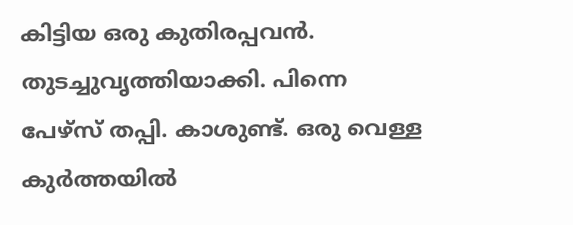കിട്ടിയ ഒരു കുതിരപ്പവൻ. തുടച്ചുവൃത്തിയാക്കി. പിന്നെ പേഴ്സ് തപ്പി. കാശുണ്ട്. ഒരു വെള്ള കുർത്തയിൽ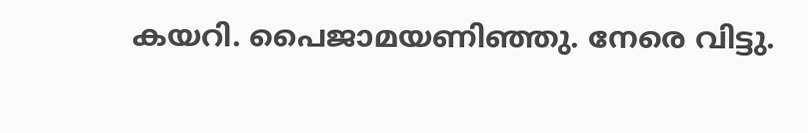കയറി. പൈജാമയണിഞ്ഞു. നേരെ വിട്ടു.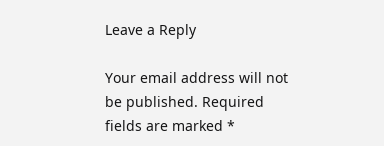Leave a Reply

Your email address will not be published. Required fields are marked *